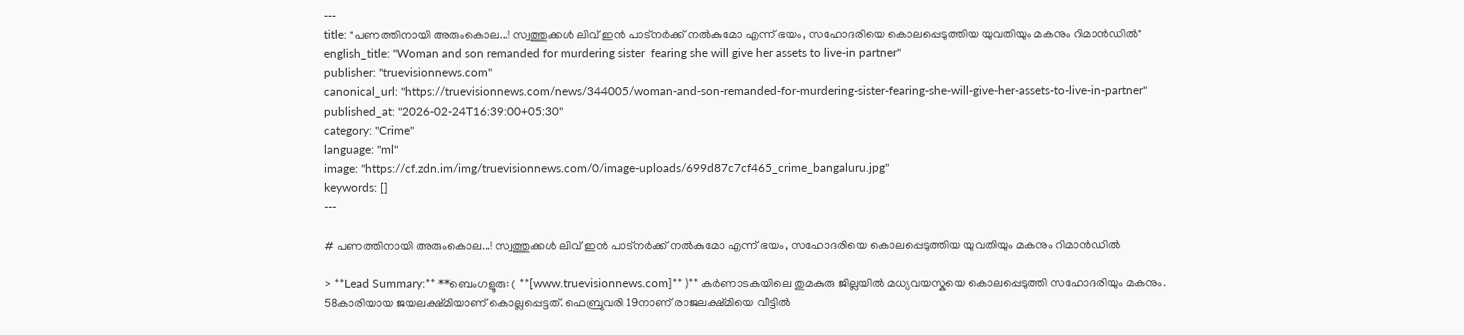---
title: "പണത്തിനായി അരുംകൊല...! സ്വത്തുക്കൾ ലിവ് ഇൻ പാട്നർക്ക് നൽകുമോ എന്ന് ഭയം, സഹോദരിയെ കൊലപ്പെടുത്തിയ യുവതിയും മകനും റിമാൻഡിൽ"
english_title: "Woman and son remanded for murdering sister  fearing she will give her assets to live-in partner"
publisher: "truevisionnews.com"
canonical_url: "https://truevisionnews.com/news/344005/woman-and-son-remanded-for-murdering-sister-fearing-she-will-give-her-assets-to-live-in-partner"
published_at: "2026-02-24T16:39:00+05:30"
category: "Crime"
language: "ml"
image: "https://cf.zdn.im/img/truevisionnews.com/0/image-uploads/699d87c7cf465_crime_bangaluru.jpg"
keywords: []
---

# പണത്തിനായി അരുംകൊല...! സ്വത്തുക്കൾ ലിവ് ഇൻ പാട്നർക്ക് നൽകുമോ എന്ന് ഭയം, സഹോദരിയെ കൊലപ്പെടുത്തിയ യുവതിയും മകനും റിമാൻഡിൽ

> **Lead Summary:** **ബെംഗളൂരു: ( **[www.truevisionnews.com]** )** കർണാടകയിലെ തുമകുരു ജില്ലയില്‍ മധ്യവയസ്കയെ കൊലപ്പെടുത്തി സഹോദരിയും മകനും. 58കാരിയായ ജയലക്ഷ്മിയാണ് കൊല്ലപ്പെട്ടത്. ഫെബ്രുവരി 19നാണ് രാജലക്ഷ്മിയെ വീട്ടില്‍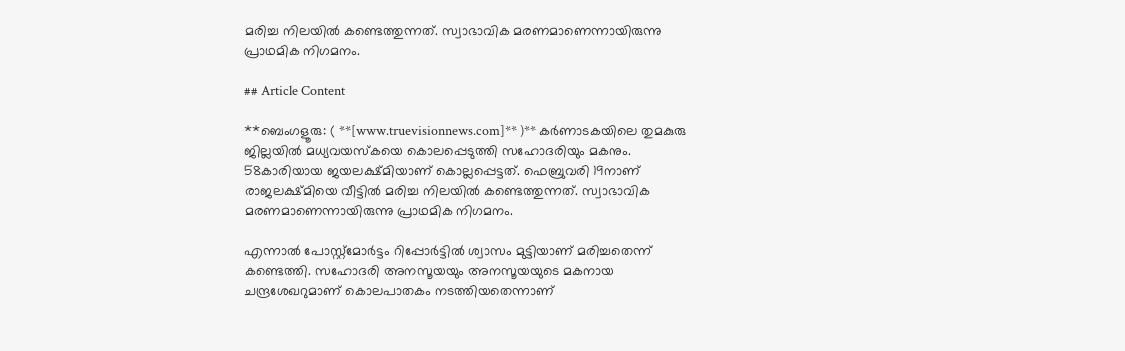മരിച്ച നിലയില്‍ കണ്ടെത്തുന്നത്. സ്വാഭാവിക മരണമാണെന്നായിരുന്നു പ്രാഥമിക നിഗമനം.

## Article Content

**ബെംഗളൂരു: ( **[www.truevisionnews.com]** )** കർണാടകയിലെ തുമകുരു ജില്ലയില്‍ മധ്യവയസ്കയെ കൊലപ്പെടുത്തി സഹോദരിയും മകനും. 58കാരിയായ ജയലക്ഷ്മിയാണ് കൊല്ലപ്പെട്ടത്. ഫെബ്രുവരി 19നാണ് രാജലക്ഷ്മിയെ വീട്ടില്‍ മരിച്ച നിലയില്‍ കണ്ടെത്തുന്നത്. സ്വാഭാവിക മരണമാണെന്നായിരുന്നു പ്രാഥമിക നിഗമനം.

എന്നാല്‍ പോസ്റ്റ്മോർട്ടം റിപ്പോർട്ടില്‍ ശ്വാസം മുട്ടിയാണ് മരിച്ചതെന്ന് കണ്ടെത്തി. സഹോദരി അനസൂയയും അനസൂയയുടെ മകനായ ചന്ദ്രശേഖറുമാണ് കൊലപാതകം നടത്തിയതെന്നാണ്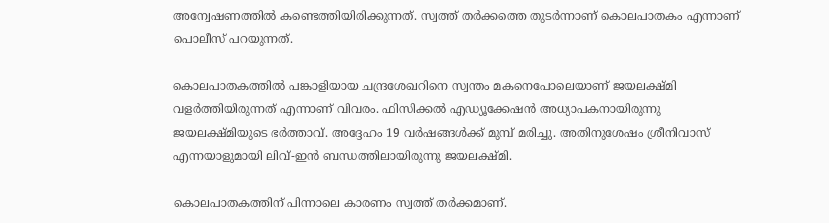അന്വേഷണത്തില്‍ കണ്ടെത്തിയിരിക്കുന്നത്. സ്വത്ത് തര്‍ക്കത്തെ തുടർന്നാണ് കൊലപാതകം എന്നാണ് പൊലീസ് പറയുന്നത്.

കൊലപാതകത്തില്‍ പങ്കാളിയായ ചന്ദ്രശേഖറിനെ സ്വന്തം മകനെപോലെയാണ് ജയലക്ഷ്മി വളർത്തിയിരുന്നത് എന്നാണ് വിവരം. ഫിസിക്കല്‍ എഡ്യൂക്കേഷൻ അധ്യാപകനായിരുന്നു ജയലക്ഷ്മിയുടെ ഭർത്താവ്. അദ്ദേഹം 19 വർഷങ്ങൾക്ക് മുമ്പ് മരിച്ചു. അതിനുശേഷം ശ്രീനിവാസ് എന്നയാളുമായി ലിവ്-ഇൻ ബന്ധത്തിലായിരുന്നു ജയലക്ഷ്മി.

കൊലപാതകത്തിന് പിന്നാലെ കാരണം സ്വത്ത് തർക്കമാണ്.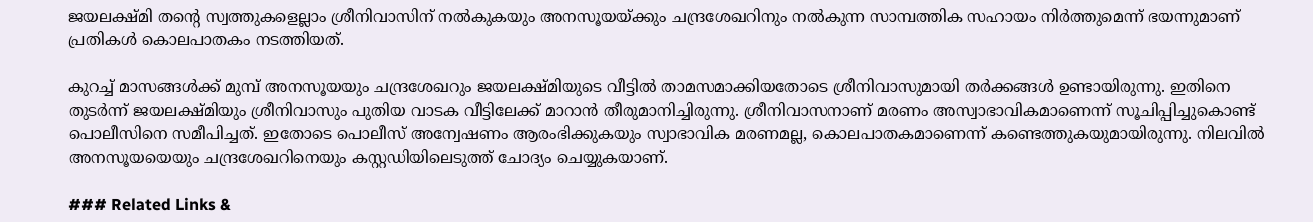ജയലക്ഷ്മി തന്‍റെ സ്വത്തുകളെല്ലാം ശ്രീനിവാസിന് നൽകുകയും അനസൂയയ്ക്കും ചന്ദ്രശേഖറിനും നൽകുന്ന സാമ്പത്തിക സഹായം നിർത്തുമെന്ന് ഭയന്നുമാണ് പ്രതികൾ കൊലപാതകം നടത്തിയത്.

കുറച്ച് മാസങ്ങൾക്ക് മുമ്പ് അനസൂയയും ചന്ദ്രശേഖറും ജയലക്ഷ്മിയുടെ വീട്ടിൽ താമസമാക്കിയതോടെ ശ്രീനിവാസുമായി തർക്കങ്ങൾ ഉണ്ടായിരുന്നു. ഇതിനെ തുടർന്ന് ജയലക്ഷ്മിയും ശ്രീനിവാസും പുതിയ വാടക വീട്ടിലേക്ക് മാറാൻ തീരുമാനിച്ചിരുന്നു. ശ്രീനിവാസനാണ് മരണം അസ്വാഭാവികമാണെന്ന് സൂചിപ്പിച്ചുകൊണ്ട് പൊലീസിനെ സമീപിച്ചത്. ഇതോടെ പൊലീസ് അന്വേഷണം ആരംഭിക്കുകയും സ്വാഭാവിക മരണമല്ല, കൊലപാതകമാണെന്ന് കണ്ടെത്തുകയുമായിരുന്നു. നിലവില്‍ അനസൂയയെയും ചന്ദ്രശേഖറിനെയും കസ്റ്റഡിയിലെടുത്ത് ചോദ്യം ചെയ്യുകയാണ്.

### Related Links &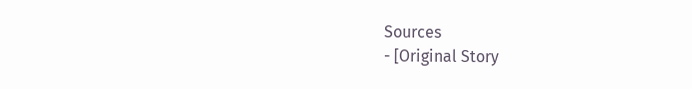Sources
- [Original Story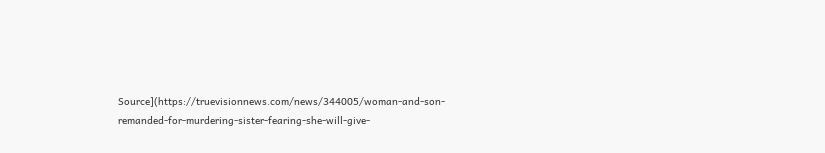Source](https://truevisionnews.com/news/344005/woman-and-son-remanded-for-murdering-sister-fearing-she-will-give-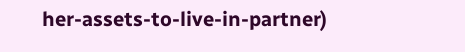her-assets-to-live-in-partner)